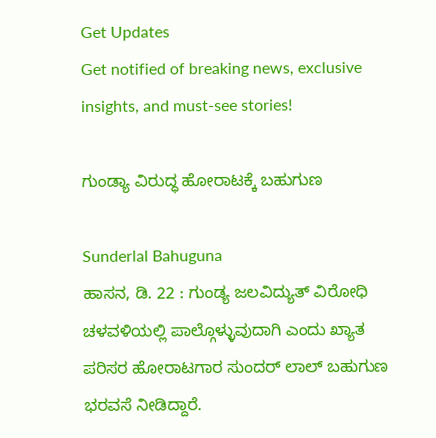Get Updates
Get notified of breaking news, exclusive insights, and must-see stories!

ಗುಂಡ್ಯಾ ವಿರುದ್ಧ ಹೋರಾಟಕ್ಕೆ ಬಹುಗುಣ

Sunderlal Bahuguna
ಹಾಸನ, ಡಿ. 22 : ಗುಂಡ್ಯ ಜಲವಿದ್ಯುತ್ ವಿರೋಧಿ ಚಳವಳಿಯಲ್ಲಿ ಪಾಲ್ಗೊಳ್ಳುವುದಾಗಿ ಎಂದು ಖ್ಯಾತ ಪರಿಸರ ಹೋರಾಟಗಾರ ಸುಂದರ್ ಲಾಲ್ ಬಹುಗುಣ ಭರವಸೆ ನೀಡಿದ್ದಾರೆ.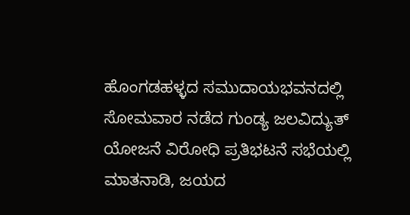ಹೊಂಗಡಹಳ್ಳದ ಸಮುದಾಯಭವನದಲ್ಲಿ ಸೋಮವಾರ ನಡೆದ ಗುಂಡ್ಯ ಜಲವಿದ್ಯುತ್ ಯೋಜನೆ ವಿರೋಧಿ ಪ್ರತಿಭಟನೆ ಸಭೆಯಲ್ಲಿ ಮಾತನಾಡಿ, ಜಯದ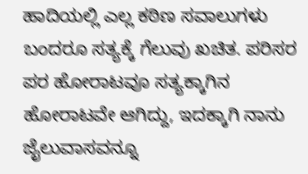ಹಾದಿಯಲ್ಲಿ ಎಲ್ಲ ಕಠಿಣ ಸವಾಲುಗಳು ಬಂದರೂ ಸತ್ಯಕ್ಕೆ ಗೆಲುವು ಖಚಿತ. ಪರಿಸರ ಪರ ಹೋರಾಟವೂ ಸತ್ಯಕ್ಕಾಗಿನ ಹೋರಾಟವೇ ಆಗಿದ್ದು, ಇದಕ್ಕಾಗಿ ನಾನು ಜೈಲುವಾಸವನ್ನೂ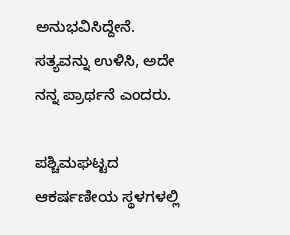ಅನುಭವಿಸಿದ್ದೇನೆ. ಸತ್ಯವನ್ನು ಉಳಿಸಿ, ಅದೇ ನನ್ನ ಪ್ರಾರ್ಥನೆ ಎಂದರು.

ಪಶ್ಚಿಮಘಟ್ಟದ ಆಕರ್ಷಣೀಯ ಸ್ಥಳಗಳಲ್ಲಿ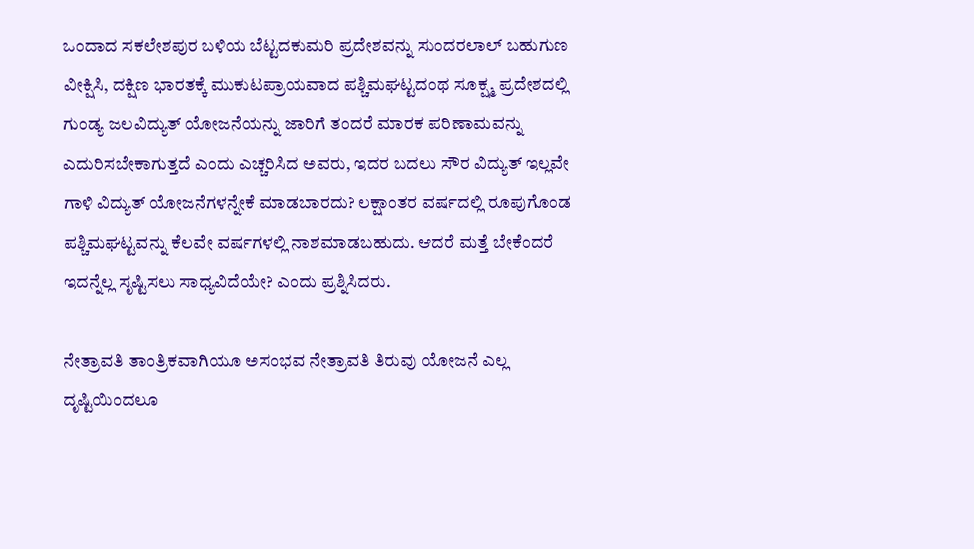ಒಂದಾದ ಸಕಲೇಶಪುರ ಬಳಿಯ ಬೆಟ್ಟದಕುಮರಿ ಪ್ರದೇಶವನ್ನು ಸುಂದರಲಾಲ್ ಬಹುಗುಣ ವೀಕ್ಷಿಸಿ, ದಕ್ಷಿಣ ಭಾರತಕ್ಕೆ ಮುಕುಟಪ್ರಾಯವಾದ ಪಶ್ಚಿಮಘಟ್ಟದಂಥ ಸೂಕ್ಷ್ಮ ಪ್ರದೇಶದಲ್ಲಿ ಗುಂಡ್ಯ ಜಲವಿದ್ಯುತ್ ಯೋಜನೆಯನ್ನು ಜಾರಿಗೆ ತಂದರೆ ಮಾರಕ ಪರಿಣಾಮವನ್ನು ಎದುರಿಸಬೇಕಾಗುತ್ತದೆ ಎಂದು ಎಚ್ಚರಿಸಿದ ಅವರು, ಇದರ ಬದಲು ಸೌರ ವಿದ್ಯುತ್ ಇಲ್ಲವೇ ಗಾಳಿ ವಿದ್ಯುತ್ ಯೋಜನೆಗಳನ್ನೇಕೆ ಮಾಡಬಾರದು? ಲಕ್ಷಾಂತರ ವರ್ಷದಲ್ಲಿ ರೂಪುಗೊಂಡ ಪಶ್ಚಿಮಘಟ್ಟವನ್ನು ಕೆಲವೇ ವರ್ಷಗಳಲ್ಲಿ ನಾಶಮಾಡಬಹುದು. ಆದರೆ ಮತ್ತೆ ಬೇಕೆಂದರೆ ಇದನ್ನೆಲ್ಲ ಸೃಷ್ಟಿಸಲು ಸಾಧ್ಯವಿದೆಯೇ? ಎಂದು ಪ್ರಶ್ನಿಸಿದರು.

ನೇತ್ರಾವತಿ ತಾಂತ್ರಿಕವಾಗಿಯೂ ಅಸಂಭವ ನೇತ್ರಾವತಿ ತಿರುವು ಯೋಜನೆ ಎಲ್ಲ ದೃಷ್ಟಿಯಿಂದಲೂ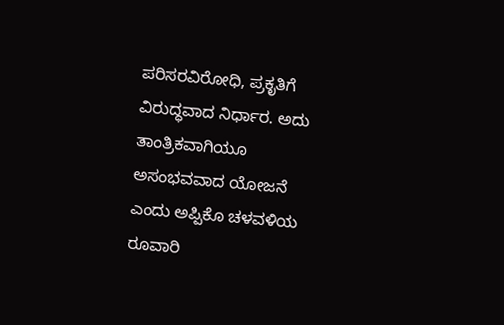ಪರಿಸರವಿರೋಧಿ, ಪ್ರಕೃತಿಗೆ ವಿರುದ್ಧವಾದ ನಿರ್ಧಾರ. ಅದು ತಾಂತ್ರಿಕವಾಗಿಯೂ ಅಸಂಭವವಾದ ಯೋಜನೆ ಎಂದು ಅಪ್ಪಿಕೊ ಚಳವಳಿಯ ರೂವಾರಿ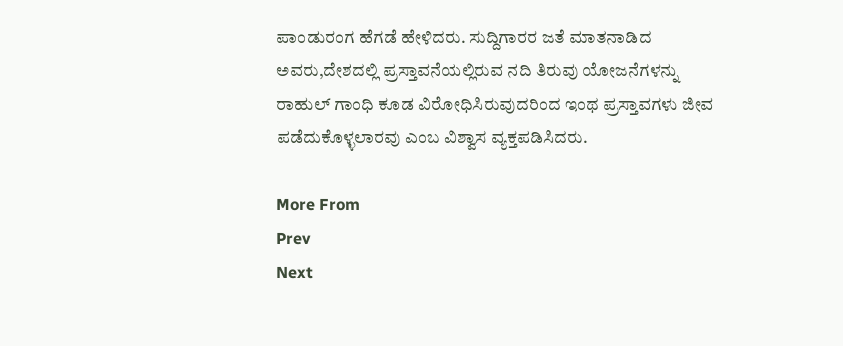ಪಾಂಡುರಂಗ ಹೆಗಡೆ ಹೇಳಿದರು. ಸುದ್ದಿಗಾರರ ಜತೆ ಮಾತನಾಡಿದ ಅವರು,ದೇಶದಲ್ಲಿ ಪ್ರಸ್ತಾವನೆಯಲ್ಲಿರುವ ನದಿ ತಿರುವು ಯೋಜನೆಗಳನ್ನು ರಾಹುಲ್ ಗಾಂಧಿ ಕೂಡ ವಿರೋಧಿಸಿರುವುದರಿಂದ ಇಂಥ ಪ್ರಸ್ತಾವಗಳು ಜೀವ ಪಡೆದುಕೊಳ್ಳಲಾರವು ಎಂಬ ವಿಶ್ವಾಸ ವ್ಯಕ್ತಪಡಿಸಿದರು.

More From
Prev
Next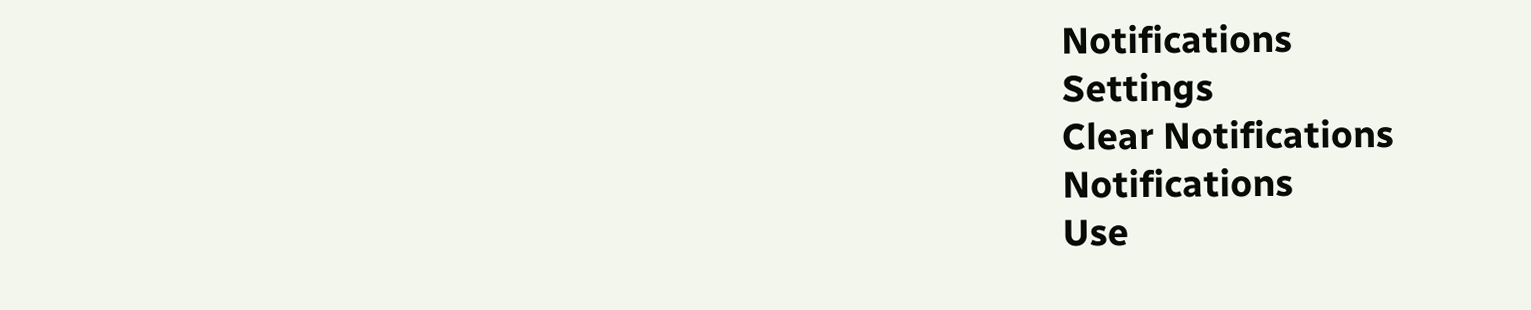Notifications
Settings
Clear Notifications
Notifications
Use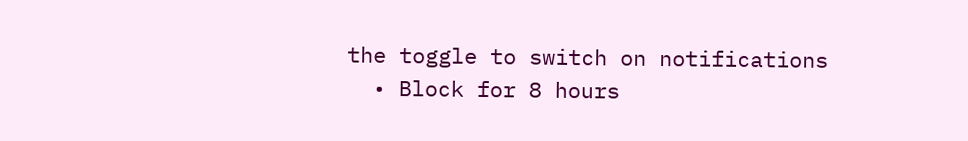the toggle to switch on notifications
  • Block for 8 hours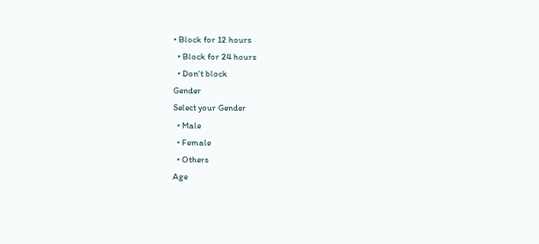• Block for 12 hours
  • Block for 24 hours
  • Don't block
Gender
Select your Gender
  • Male
  • Female
  • Others
Age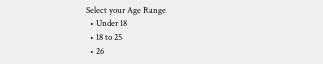Select your Age Range
  • Under 18
  • 18 to 25
  • 26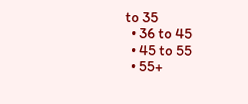to 35
  • 36 to 45
  • 45 to 55
  • 55+